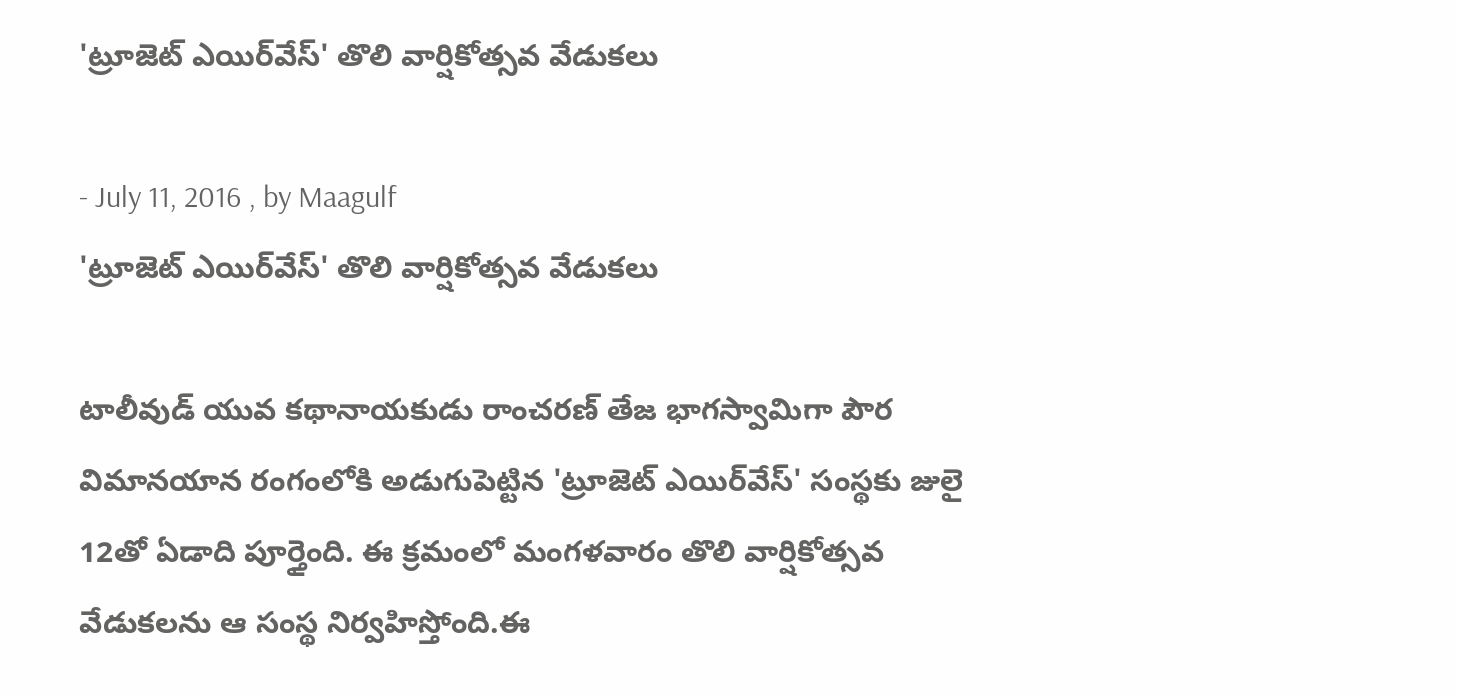'ట్రూజెట్ ఎయిర్‌వేస్' తొలి వార్షికోత్సవ వేడుకలు

- July 11, 2016 , by Maagulf
'ట్రూజెట్ ఎయిర్‌వేస్' తొలి వార్షికోత్సవ వేడుకలు

టాలీవుడ్ యువ కథానాయకుడు రాంచరణ్ తేజ భాగస్వామిగా పౌర విమానయాన రంగంలోకి అడుగుపెట్టిన 'ట్రూజెట్ ఎయిర్‌వేస్' సంస్థకు జులై 12తో ఏడాది పూర్తైంది. ఈ క్రమంలో మంగళవారం తొలి వార్షికోత్సవ వేడుకలను ఆ సంస్థ నిర్వహిస్తోంది.ఈ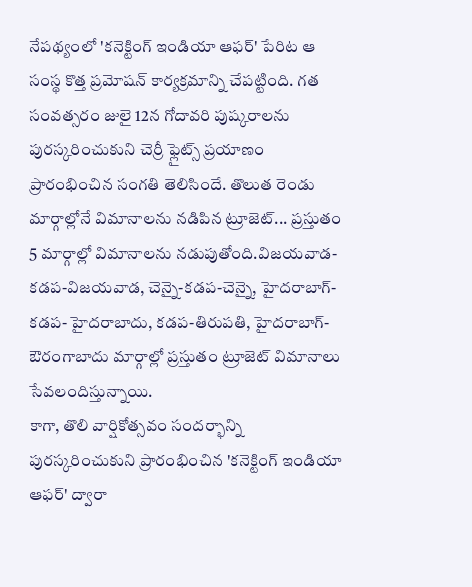నేపథ్యంలో 'కనెక్టింగ్ ఇండియా ఆఫర్' పేరిట ఆ సంస్థ కొత్త ప్రమోషన్ కార్యక్రమాన్ని చేపట్టింది. గత సంవత్సరం జులై 12న గోదావరి పుష్కరాలను పురస్కరించుకుని చెర్రీ ఫ్లైట్స్ ప్రయాణం ప్రారంభించిన సంగతి తెలిసిందే. తొలుత రెండు మార్గాల్లోనే విమానాలను నడిపిన ట్రూజెట్... ప్రస్తుతం 5 మార్గాల్లో విమానాలను నడుపుతోంది.విజయవాడ-కడప-విజయవాడ, చెన్నై-కడప-చెన్నై, హైదరాబాగ్-కడప- హైదరాబాదు, కడప-తిరుపతి, హైదరాబాగ్-ఔరంగాబాదు మార్గాల్లో ప్రస్తుతం ట్రూజెట్ విమానాలు సేవలందిస్తున్నాయి.
కాగా, తొలి వార్షికోత్సవం సందర్భాన్ని పురస్కరించుకుని ప్రారంభించిన 'కనెక్టింగ్ ఇండియా ఆఫర్' ద్వారా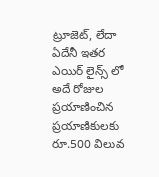ట్రూజెట్, లేదా ఏదేనీ ఇతర ఎయిర్ లైన్స్ లో అదే రోజుల ప్రయాణించిన ప్రయాణికులకు రూ.500 విలువ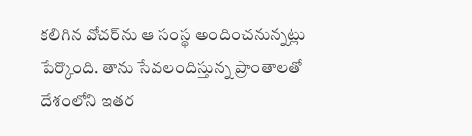కలిగిన వోచర్‌ను ఆ సంస్థ అందించనున్నట్లు పేర్కొంది. తాను సేవలందిస్తున్న ప్రాంతాలతో దేశంలోని ఇతర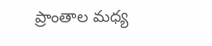ప్రాంతాల మధ్య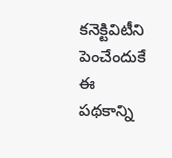కనెక్టివిటీని పెంచేందుకే ఈ పథకాన్ని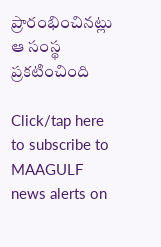ప్రారంభించినట్లు ఆ సంస్థ ప్రకటించింది

Click/tap here to subscribe to MAAGULF news alerts on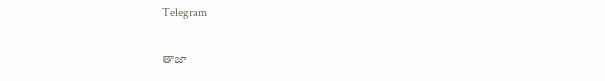Telegram

తాజా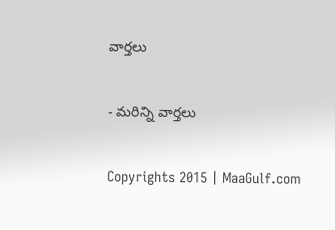వార్తలు

- మరిన్ని వార్తలు

Copyrights 2015 | MaaGulf.com